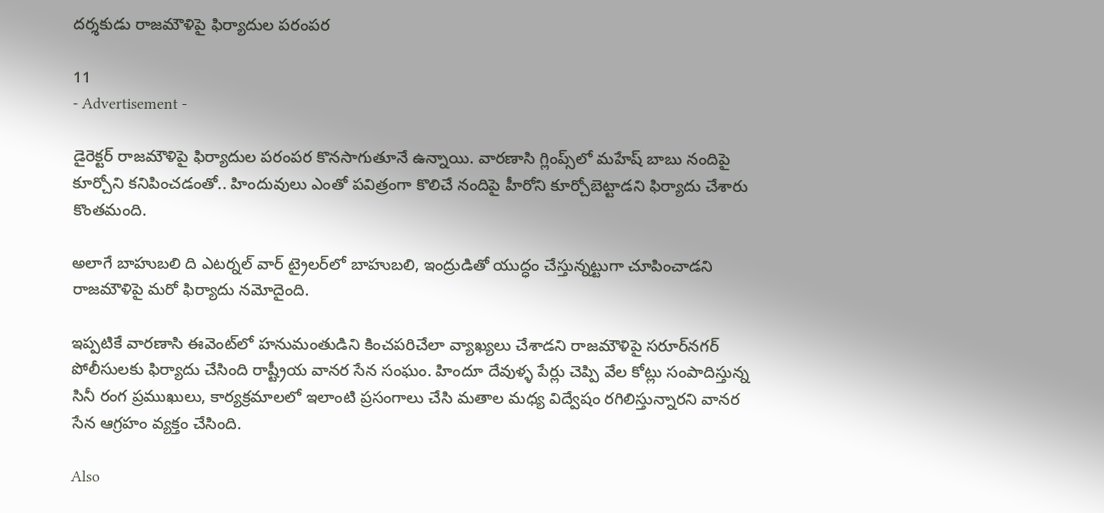దర్శకుడు రాజమౌళిపై ఫిర్యాదుల పరంపర

11
- Advertisement -

డైరెక్టర్ రాజమౌళిపై ఫిర్యాదుల పరంపర కొనసాగుతూనే ఉన్నాయి. వారణాసి గ్లింప్స్‌లో మహేష్ బాబు నందిపై కూర్చోని కనిపించడంతో.. హిందువులు ఎంతో పవిత్రంగా కొలిచే నందిపై హీరోని కూర్చోబెట్టాడని ఫిర్యాదు చేశారు కొంతమంది.

అలాగే బాహుబలి ది ఎటర్నల్ వార్ ట్రైలర్‌లో బాహుబలి, ఇంద్రుడితో యుద్ధం చేస్తున్నట్టుగా చూపించాడని రాజమౌళిపై మరో ఫిర్యాదు నమోదైంది.

ఇప్పటికే వారణాసి ఈవెంట్‌లో హనుమంతుడిని కించపరిచేలా వ్యాఖ్యలు చేశాడని రాజమౌళిపై సరూర్‌నగర్ పోలీసులకు ఫిర్యాదు చేసింది రాష్ట్రీయ వానర సేన సంఘం. హిందూ దేవుళ్ళ పేర్లు చెప్పి వేల కోట్లు సంపాదిస్తున్న సినీ రంగ ప్రముఖులు, కార్యక్రమాలలో ఇలాంటి ప్రసంగాలు చేసి మతాల మధ్య విద్వేషం రగిలిస్తున్నారని వానర సేన ఆగ్రహం వ్యక్తం చేసింది.

Also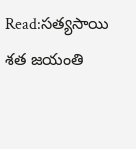Read:సత్యసాయి శత జయంతి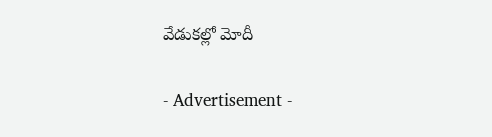వేడుకల్లో మోదీ

- Advertisement -